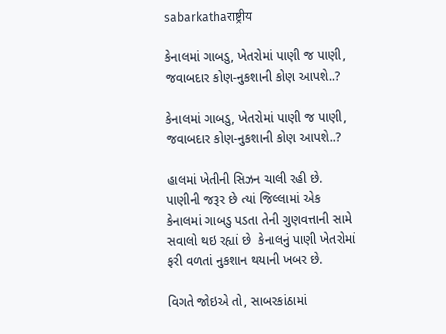sabarkathaराष्ट्रीय

કેનાલમાં ગાબડુ, ખેતરોમાં પાણી જ પાણી, જવાબદાર કોણ-નુકશાની કોણ આપશે..?

કેનાલમાં ગાબડુ, ખેતરોમાં પાણી જ પાણી, જવાબદાર કોણ-નુકશાની કોણ આપશે..?

હાલમાં ખેતીની સિઝન ચાલી રહી છે. પાણીની જરૂર છે ત્યાં જિલ્લામાં એક કેનાલમાં ગાબડુ પડતા તેની ગુણવત્તાની સામે સવાલો થઇ રહ્યાં છે  કેનાલનું પાણી ખેતરોમાં ફરી વળતાં નુકશાન થયાની ખબર છે.

વિગતે જોઇએ તો, સાબરકાંઠામાં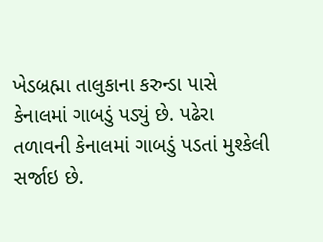ખેડબ્રહ્મા તાલુકાના કરુન્ડા પાસે કેનાલમાં ગાબડું પડ્યું છે. પઢેરા તળાવની કેનાલમાં ગાબડું પડતાં મુશ્કેલી સર્જાઇ છે.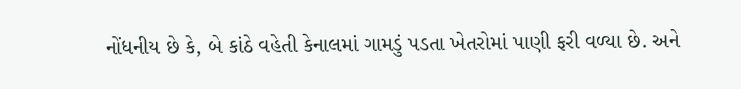નોંધનીય છે કે, બે કાંઠે વહેતી કેનાલમાં ગામડું પડતા ખેતરોમાં પાણી ફરી વળ્યા છે. અને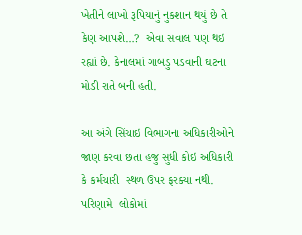ખેતીને લાખો રૂપિયાનું નુકશાન થયું છે તે કેણ આપશે…?  એવા સવાલ પણ થઇ રહ્યાં છે. કેનાલમાં ગાબડુ પડવાની ઘટના મોડી રાતે બની હતી.

આ અંગે સિંચાઇ વિભાગના અધિકારીઓને જાણ કરવા છતા હજુ સુધી કોઇ અધિકારી કે કર્મચારી  સ્થળ ઉપર ફરક્યા નથી. પરિણામે  લોકોમાં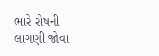ભારે રોષની  લાગણી જોવા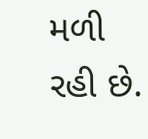મળી રહી છે.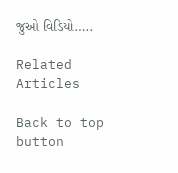જુઓ વિડિયો…..

Related Articles

Back to top button